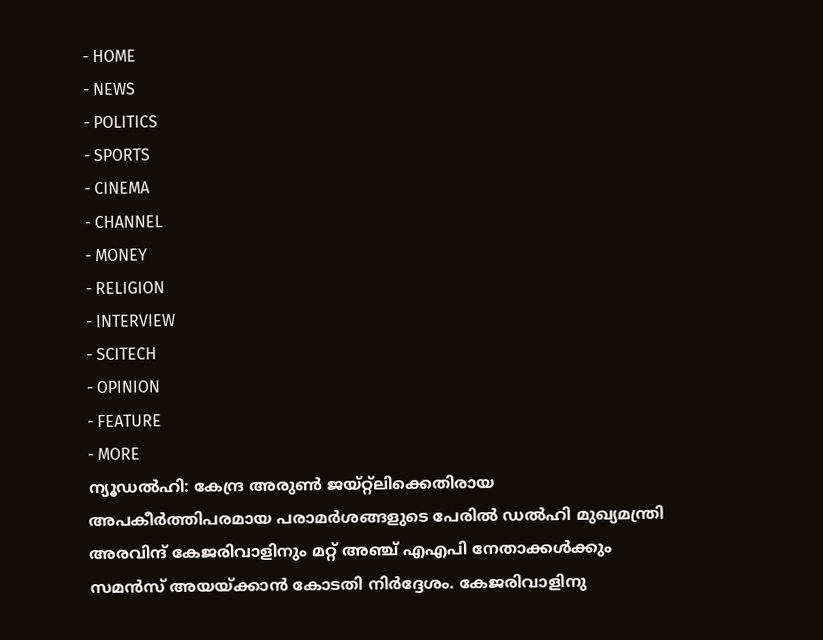- HOME
- NEWS
- POLITICS
- SPORTS
- CINEMA
- CHANNEL
- MONEY
- RELIGION
- INTERVIEW
- SCITECH
- OPINION
- FEATURE
- MORE
ന്യൂഡൽഹി: കേന്ദ്ര അരുൺ ജയ്റ്റ്ലിക്കെതിരായ അപകീർത്തിപരമായ പരാമർശങ്ങളുടെ പേരിൽ ഡൽഹി മുഖ്യമന്ത്രി അരവിന്ദ് കേജരിവാളിനും മറ്റ് അഞ്ച് എഎപി നേതാക്കൾക്കും സമൻസ് അയയ്ക്കാൻ കോടതി നിർദ്ദേശം. കേജരിവാളിനു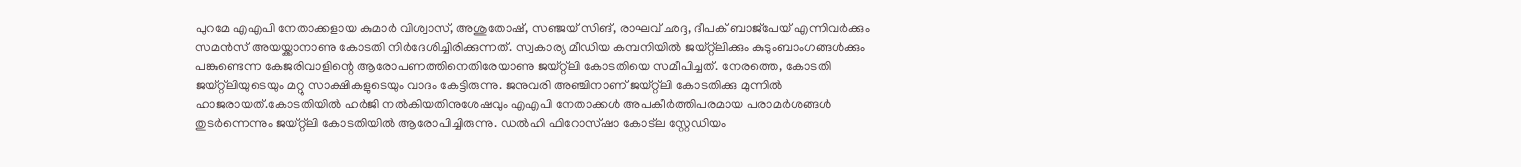പുറമേ എഎപി നേതാക്കളായ കുമാർ വിശ്വാസ്, അശുതോഷ്, സഞ്ജയ് സിങ്, രാഘവ് ഛദ്ദ, ദീപക് ബാജ്പേയ് എന്നിവർക്കും സമൻസ് അയയ്ക്കാനാണു കോടതി നിർദേശിച്ചിരിക്കുന്നത്. സ്വകാര്യ മീഡിയ കമ്പനിയിൽ ജയ്റ്റ്ലിക്കും കുടുംബാംഗങ്ങൾക്കും പങ്കുണ്ടെന്ന കേജരിവാളിന്റെ ആരോപണത്തിനെതിരേയാണു ജയ്റ്റ്ലി കോടതിയെ സമീപിച്ചത്. നേരത്തെ, കോടതി ജയ്റ്റ്ലിയുടെയും മറ്റു സാക്ഷികളുടെയും വാദം കേട്ടിരുന്നു. ജനുവരി അഞ്ചിനാണ് ജയ്റ്റ്ലി കോടതിക്കു മുന്നിൽ ഹാജരായത്.കോടതിയിൽ ഹർജി നൽകിയതിനുശേഷവും എഎപി നേതാക്കൾ അപകീർത്തിപരമായ പരാമർശങ്ങൾ തുടർന്നെന്നും ജയ്റ്റ്ലി കോടതിയിൽ ആരോപിച്ചിരുന്നു. ഡൽഹി ഫിറോസ്ഷാ കോട്ല സ്റ്റേഡിയം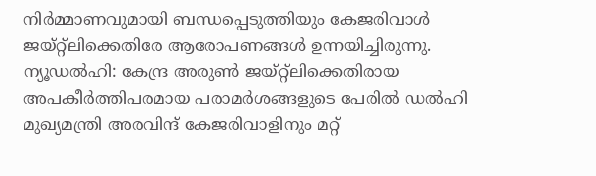നിർമ്മാണവുമായി ബന്ധപ്പെടുത്തിയും കേജരിവാൾ ജയ്റ്റ്ലിക്കെതിരേ ആരോപണങ്ങൾ ഉന്നയിച്ചിരുന്നു.
ന്യൂഡൽഹി: കേന്ദ്ര അരുൺ ജയ്റ്റ്ലിക്കെതിരായ അപകീർത്തിപരമായ പരാമർശങ്ങളുടെ പേരിൽ ഡൽഹി മുഖ്യമന്ത്രി അരവിന്ദ് കേജരിവാളിനും മറ്റ്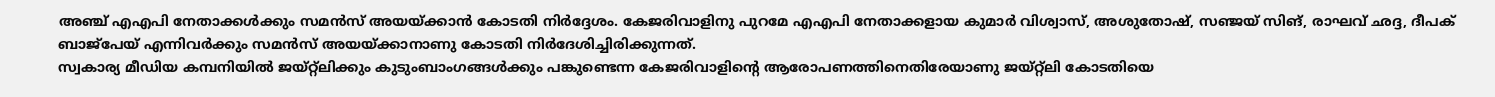അഞ്ച് എഎപി നേതാക്കൾക്കും സമൻസ് അയയ്ക്കാൻ കോടതി നിർദ്ദേശം. കേജരിവാളിനു പുറമേ എഎപി നേതാക്കളായ കുമാർ വിശ്വാസ്, അശുതോഷ്, സഞ്ജയ് സിങ്, രാഘവ് ഛദ്ദ, ദീപക് ബാജ്പേയ് എന്നിവർക്കും സമൻസ് അയയ്ക്കാനാണു കോടതി നിർദേശിച്ചിരിക്കുന്നത്.
സ്വകാര്യ മീഡിയ കമ്പനിയിൽ ജയ്റ്റ്ലിക്കും കുടുംബാംഗങ്ങൾക്കും പങ്കുണ്ടെന്ന കേജരിവാളിന്റെ ആരോപണത്തിനെതിരേയാണു ജയ്റ്റ്ലി കോടതിയെ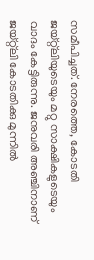സമീപിച്ചത്. നേരത്തെ, കോടതി ജയ്റ്റ്ലിയുടെയും മറ്റു സാക്ഷികളുടെയും വാദം കേട്ടിരുന്നു. ജനുവരി അഞ്ചിനാണ് ജയ്റ്റ്ലി കോടതിക്കു മുന്നിൽ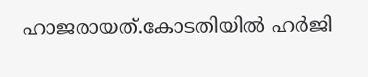ഹാജരായത്.കോടതിയിൽ ഹർജി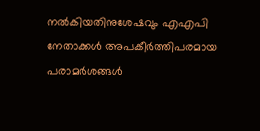നൽകിയതിനുശേഷവും എഎപി നേതാക്കൾ അപകീർത്തിപരമായ പരാമർശങ്ങൾ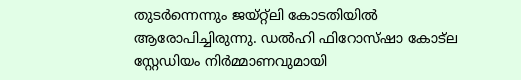തുടർന്നെന്നും ജയ്റ്റ്ലി കോടതിയിൽ ആരോപിച്ചിരുന്നു. ഡൽഹി ഫിറോസ്ഷാ കോട്ല സ്റ്റേഡിയം നിർമ്മാണവുമായി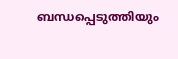ബന്ധപ്പെടുത്തിയും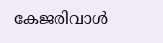കേജരിവാൾ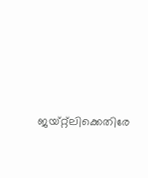ജയ്റ്റ്ലിക്കെതിരേ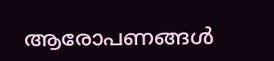ആരോപണങ്ങൾ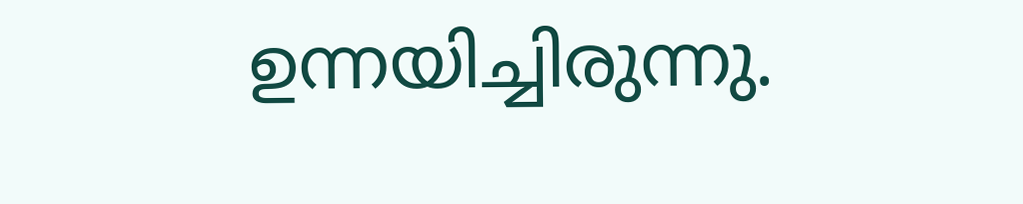ഉന്നയിച്ചിരുന്നു.